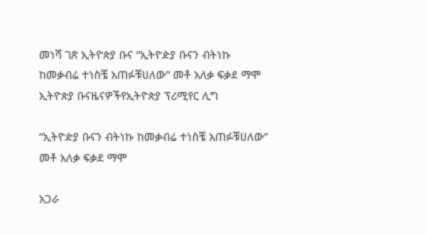መነሻ ገጽ ኢትዮጵያ ቡና “ኢትዮዽያ ቡናን ብትነኩ ከመቃብሬ ተነስቼ አጠፉቹሀለው” መቶ አለቃ ፍቃደ ማሞ
ኢትዮጵያ ቡናዜናዎችየኢትዮጵያ ፕሪሚየር ሊግ

“ኢትዮዽያ ቡናን ብትነኩ ከመቃብሬ ተነስቼ አጠፉቹሀለው” መቶ አለቃ ፍቃደ ማሞ

አጋራ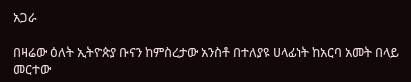አጋራ

በዛሬው ዕለት ኢትዮጵያ ቡናን ከምስረታው አንስቶ በተለያዩ ሀላፊነት ከአርባ አመት በላይ መርተው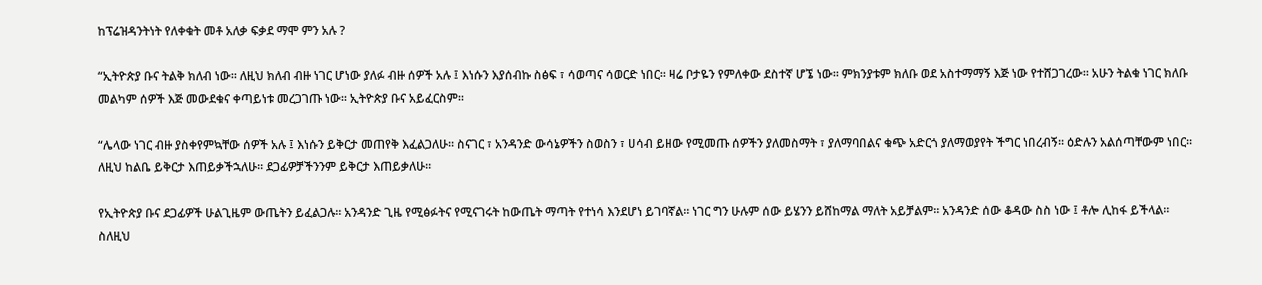ከፕሬዝዳንትነት የለቀቁት መቶ አለቃ ፍቃደ ማሞ ምን አሉ ?

“ኢትዮጵያ ቡና ትልቅ ክለብ ነው። ለዚህ ክለብ ብዙ ነገር ሆነው ያለፉ ብዙ ሰዎች አሉ ፤ እነሱን እያሰብኩ ስፅፍ ፣ ሳወጣና ሳወርድ ነበር። ዛሬ ቦታዬን የምለቀው ደስተኛ ሆኜ ነው። ምክንያቱም ክለቡ ወደ አስተማማኝ እጅ ነው የተሸጋገረው። አሁን ትልቁ ነገር ክለቡ መልካም ሰዎች እጅ መውደቁና ቀጣይነቱ መረጋገጡ ነው። ኢትዮጵያ ቡና አይፈርስም።

“ሌላው ነገር ብዙ ያስቀየምኳቸው ሰዎች አሉ ፤ እነሱን ይቅርታ መጠየቅ እፈልጋለሁ። ስናገር ፣ አንዳንድ ውሳኔዎችን ስወስን ፣ ሀሳብ ይዘው የሚመጡ ሰዎችን ያለመስማት ፣ ያለማባበልና ቁጭ አድርጎ ያለማወያየት ችግር ነበረብኝ። ዕድሉን አልሰጣቸውም ነበር። ለዚህ ከልቤ ይቅርታ እጠይቃችኋለሁ። ደጋፊዎቻችንንም ይቅርታ እጠይቃለሁ።

የኢትዮጵያ ቡና ደጋፊዎች ሁልጊዜም ውጤትን ይፈልጋሉ። አንዳንድ ጊዜ የሚፅፉትና የሚናገሩት ከውጤት ማጣት የተነሳ እንደሆነ ይገባኛል። ነገር ግን ሁሉም ሰው ይሄንን ይሸከማል ማለት አይቻልም። አንዳንድ ሰው ቆዳው ስስ ነው ፤ ቶሎ ሊከፋ ይችላል። ስለዚህ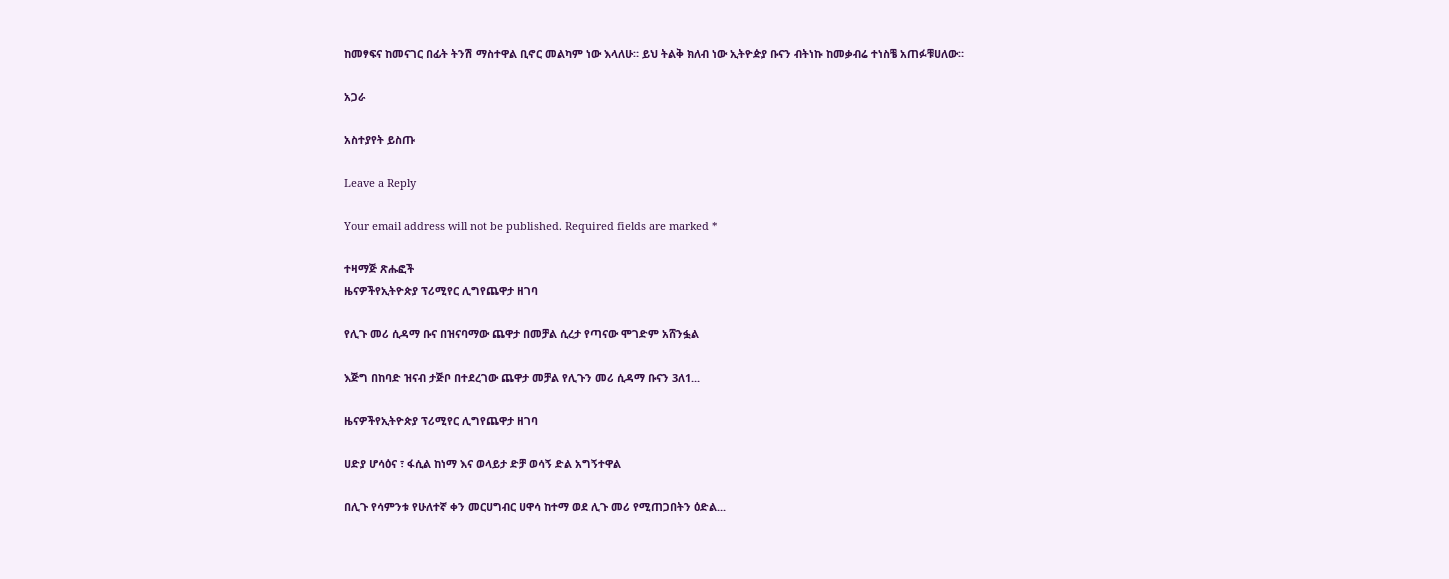ከመፃፍና ከመናገር በፊት ትንሽ ማስተዋል ቢኖር መልካም ነው እላለሁ። ይህ ትልቅ ክለብ ነው ኢትዮዽያ ቡናን ብትነኩ ከመቃብሬ ተነስቼ አጠፉቹሀለው።

አጋራ

አስተያየት ይስጡ

Leave a Reply

Your email address will not be published. Required fields are marked *

ተዛማጅ ጽሑፎች
ዜናዎችየኢትዮጵያ ፕሪሚየር ሊግየጨዋታ ዘገባ

የሊጉ መሪ ሲዳማ ቡና በዝናባማው ጨዋታ በመቻል ሲረታ የጣናው ሞገድም አሸንፏል

እጅግ በከባድ ዝናብ ታጅቦ በተደረገው ጨዋታ መቻል የሊጉን መሪ ሲዳማ ቡናን 3ለ1...

ዜናዎችየኢትዮጵያ ፕሪሚየር ሊግየጨዋታ ዘገባ

ሀድያ ሆሳዕና ፣ ፋሲል ከነማ እና ወላይታ ድቻ ወሳኝ ድል አግኝተዋል

በሊጉ የሳምንቱ የሁለተኛ ቀን መርሀግብር ሀዋሳ ከተማ ወደ ሊጉ መሪ የሚጠጋበትን ዕድል...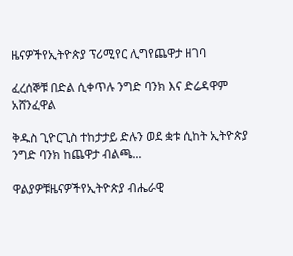ዜናዎችየኢትዮጵያ ፕሪሚየር ሊግየጨዋታ ዘገባ

ፈረሰኞቹ በድል ሲቀጥሉ ንግድ ባንክ እና ድሬዳዋም አሸንፈዋል

ቅዱስ ጊዮርጊስ ተከታታይ ድሉን ወደ ቋቱ ሲከት ኢትዮጵያ ንግድ ባንክ ከጨዋታ ብልጫ...

ዋልያዎቹዜናዎችየኢትዮጵያ ብሔራዊ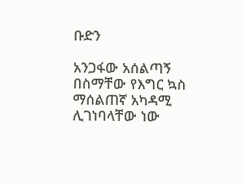ቡድን

አንጋፋው አሰልጣኝ በስማቸው የእግር ኳስ ማሰልጠኛ አካዳሚ ሊገነባላቸው ነው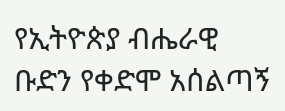የኢትዮጵያ ብሔራዊ ቡድን የቀድሞ አሰልጣኝ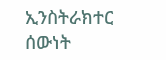ኢንስትራክተር ሰውነት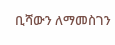ቢሻውን ለማመስገን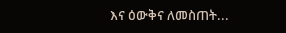እና ዕውቅና ለመስጠት...